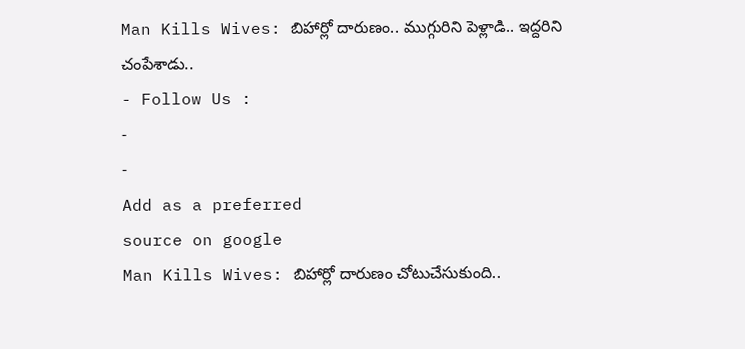Man Kills Wives: బిహార్లో దారుణం.. ముగ్గురిని పెళ్లాడి.. ఇద్దరిని చంపేశాడు..
- Follow Us :
-
-
Add as a preferred
source on google
Man Kills Wives: బిహార్లో దారుణం చోటుచేసుకుంది..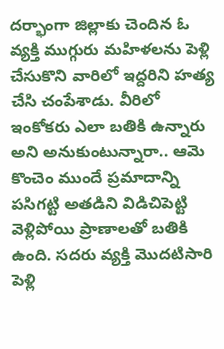దర్భాంగా జిల్లాకు చెందిన ఓ వ్యక్తి ముగ్గురు మహిళలను పెళ్లి చేసుకొని వారిలో ఇద్దరిని హత్య చేసి చంపేశాడు. వీరిలో ఇంకోకరు ఎలా బతికి ఉన్నారు అని అనుకుంటున్నారా.. ఆమె కొంచెం ముందే ప్రమాదాన్ని పసిగట్టి అతడిని విడిచిపెట్టి వెళ్లిపోయి ప్రాణాలతో బతికి ఉంది. సదరు వ్యక్తి మొదటిసారి పెళ్లి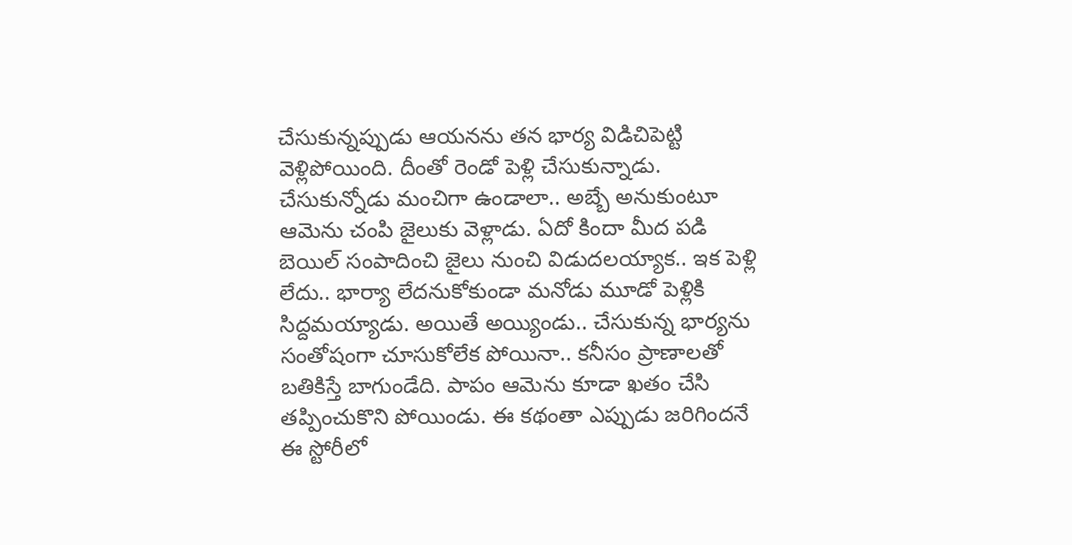చేసుకున్నప్పుడు ఆయనను తన భార్య విడిచిపెట్టి వెళ్లిపోయింది. దీంతో రెండో పెళ్లి చేసుకున్నాడు. చేసుకున్నోడు మంచిగా ఉండాలా.. అబ్బే అనుకుంటూ ఆమెను చంపి జైలుకు వెళ్లాడు. ఏదో కిందా మీద పడి బెయిల్ సంపాదించి జైలు నుంచి విడుదలయ్యాక.. ఇక పెళ్లి లేదు.. భార్యా లేదనుకోకుండా మనోడు మూడో పెళ్లికి సిద్దమయ్యాడు. అయితే అయ్యిండు.. చేసుకున్న భార్యను సంతోషంగా చూసుకోలేక పోయినా.. కనీసం ప్రాణాలతో బతికిస్తే బాగుండేది. పాపం ఆమెను కూడా ఖతం చేసి తప్పించుకొని పోయిండు. ఈ కథంతా ఎప్పుడు జరిగిందనే ఈ స్టోరీలో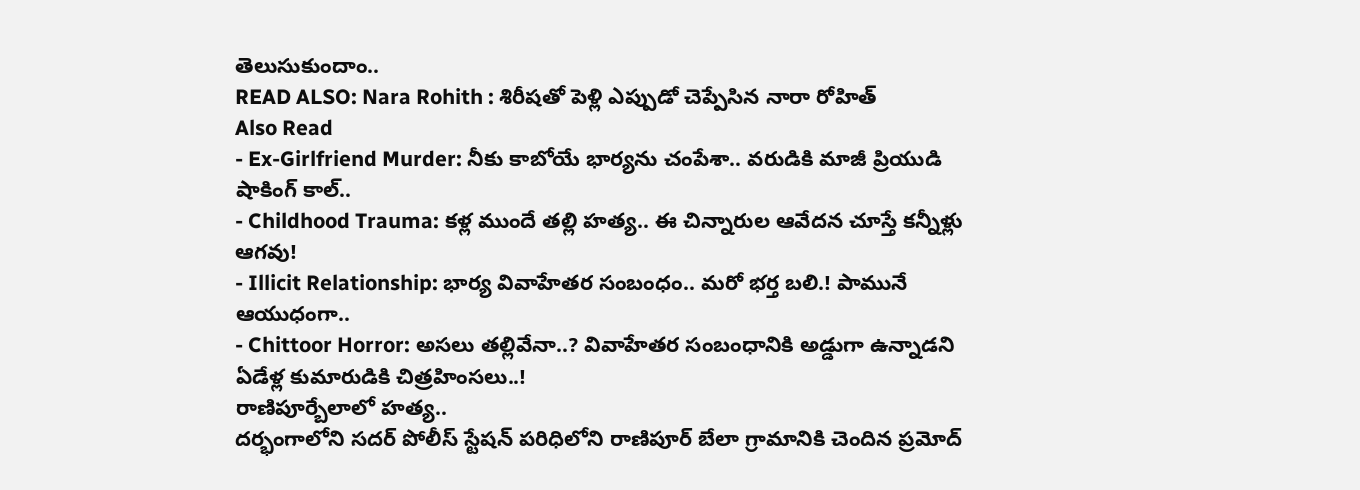తెలుసుకుందాం..
READ ALSO: Nara Rohith : శిరీషతో పెళ్లి ఎప్పుడో చెప్పేసిన నారా రోహిత్
Also Read
- Ex-Girlfriend Murder: నీకు కాబోయే భార్యను చంపేశా.. వరుడికి మాజీ ప్రియుడి షాకింగ్ కాల్..
- Childhood Trauma: కళ్ల ముందే తల్లి హత్య.. ఈ చిన్నారుల ఆవేదన చూస్తే కన్నీళ్లు ఆగవు!
- Illicit Relationship: భార్య వివాహేతర సంబంధం.. మరో భర్త బలి.! పామునే ఆయుధంగా..
- Chittoor Horror: అసలు తల్లివేనా..? వివాహేతర సంబంధానికి అడ్డుగా ఉన్నాడని ఏడేళ్ల కుమారుడికి చిత్రహింసలు..!
రాణిపూర్బేలాలో హత్య..
దర్భంగాలోని సదర్ పోలీస్ స్టేషన్ పరిధిలోని రాణిపూర్ బేలా గ్రామానికి చెందిన ప్రమోద్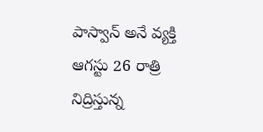పాస్వాన్ అనే వ్యక్తి ఆగస్టు 26 రాత్రి నిద్రిస్తున్న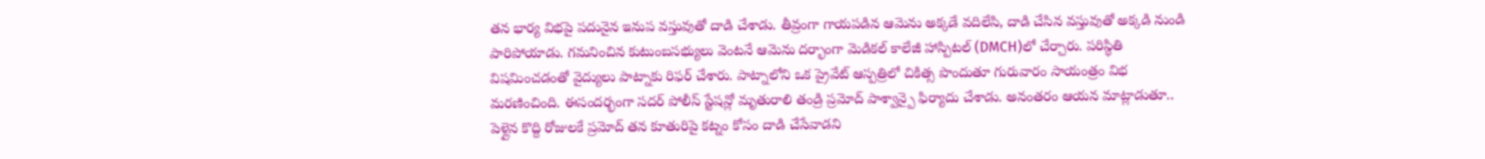తన భార్య విభపై పదునైన ఇనుప వస్తువుతో దాడి చేశాడు. తీవ్రంగా గాయపడిన ఆమెను అక్కడే వదిలేసి, దాడి చేసిన వస్తువుతో అక్కడి నుండి పారిపోయాడు. గమనించిన కుటుంబసభ్యులు వెంటనే ఆమెను దర్భాంగా మెడికల్ కాలేజీ హాస్పిటల్ (DMCH)లో చేర్చారు. పరిస్థితి విషమించడంతో వైద్యులు పాట్నాకు రిఫర్ చేశారు. పాట్నాలోని ఒక ప్రైవేట్ ఆస్పత్రిలో చికిత్స పొందుతూ గురువారం సాయంత్రం విభ మరణించింది. ఈసందర్భంగా సదర్ పోలీస్ స్టేషన్లో మృతురాలి తండ్రి ప్రమోద్ పాశ్వాన్పై ఫిర్యాదు చేశాడు. అనంతరం ఆయన మాట్లాడుతూ.. పెళ్లైన కొద్ది రోజులకే ప్రమోద్ తన కూతురిపై కట్నం కోసం దాడి చేసేవాడని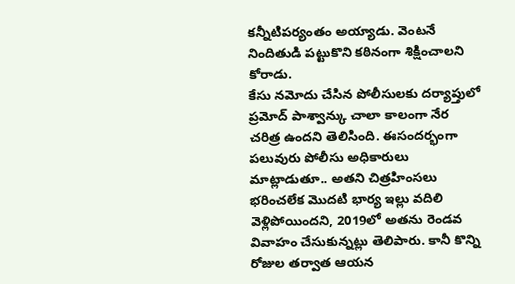కన్నీటిపర్యంతం అయ్యాడు. వెంటనే నిందితుడి పట్టుకొని కఠినంగా శిక్షించాలని కోరాడు.
కేసు నమోదు చేసిన పోలీసులకు దర్యాప్తులో ప్రమోద్ పాశ్వాన్కు చాలా కాలంగా నేర చరిత్ర ఉందని తెలిసింది. ఈసందర్భంగా పలువురు పోలీసు అధికారులు మాట్లాడుతూ.. అతని చిత్రహింసలు భరించలేక మొదటి భార్య ఇల్లు వదిలి వెళ్లిపోయిందని, 2019లో అతను రెండవ వివాహం చేసుకున్నట్లు తెలిపారు. కానీ కొన్ని రోజుల తర్వాత ఆయన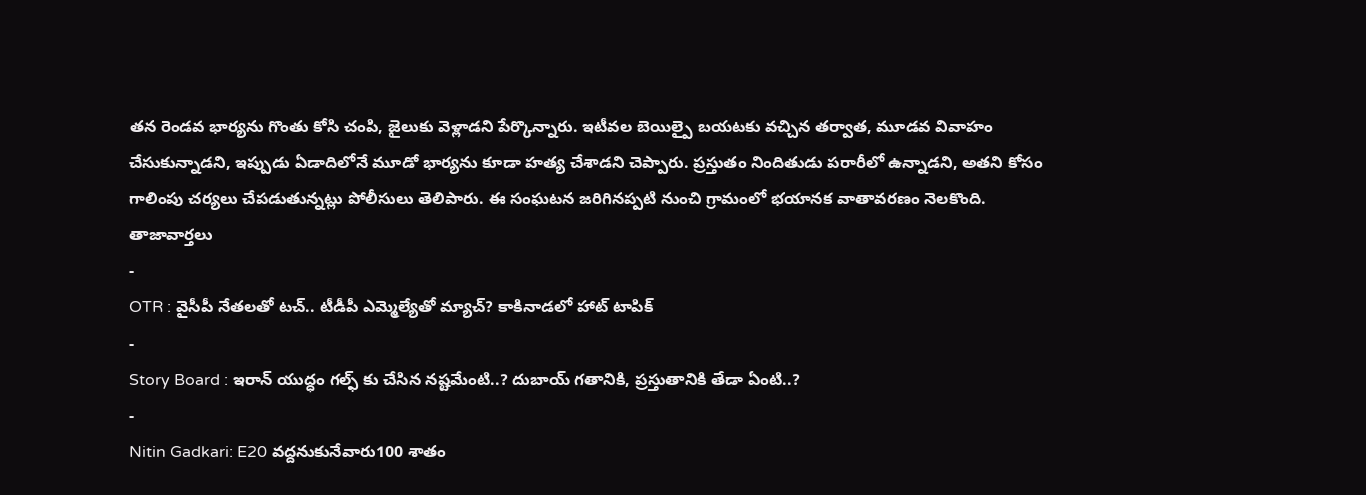తన రెండవ భార్యను గొంతు కోసి చంపి, జైలుకు వెళ్లాడని పేర్కొన్నారు. ఇటీవల బెయిల్పై బయటకు వచ్చిన తర్వాత, మూడవ వివాహం చేసుకున్నాడని, ఇప్పుడు ఏడాదిలోనే మూడో భార్యను కూడా హత్య చేశాడని చెప్పారు. ప్రస్తుతం నిందితుడు పరారీలో ఉన్నాడని, అతని కోసం గాలింపు చర్యలు చేపడుతున్నట్లు పోలీసులు తెలిపారు. ఈ సంఘటన జరిగినప్పటి నుంచి గ్రామంలో భయానక వాతావరణం నెలకొంది.
తాజావార్తలు
-
OTR : వైసీపీ నేతలతో టచ్.. టీడీపీ ఎమ్మెల్యేతో మ్యాచ్? కాకినాడలో హాట్ టాపిక్
-
Story Board : ఇరాన్ యుద్ధం గల్ఫ్ కు చేసిన నష్టమేంటి..? దుబాయ్ గతానికి, ప్రస్తుతానికి తేడా ఏంటి..?
-
Nitin Gadkari: E20 వద్దనుకునేవారు100 శాతం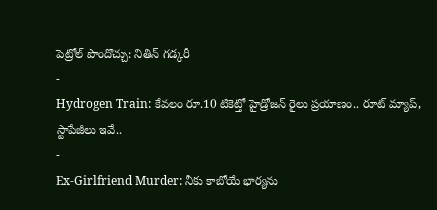పెట్రోల్ పొందొచ్చు: నితిన్ గడ్కరీ
-
Hydrogen Train: కేవలం రూ.10 టికెట్తో హైడ్రోజన్ రైలు ప్రయాణం.. రూట్ మ్యాప్, స్టాపేజీలు ఇవే..
-
Ex-Girlfriend Murder: నీకు కాబోయే భార్యను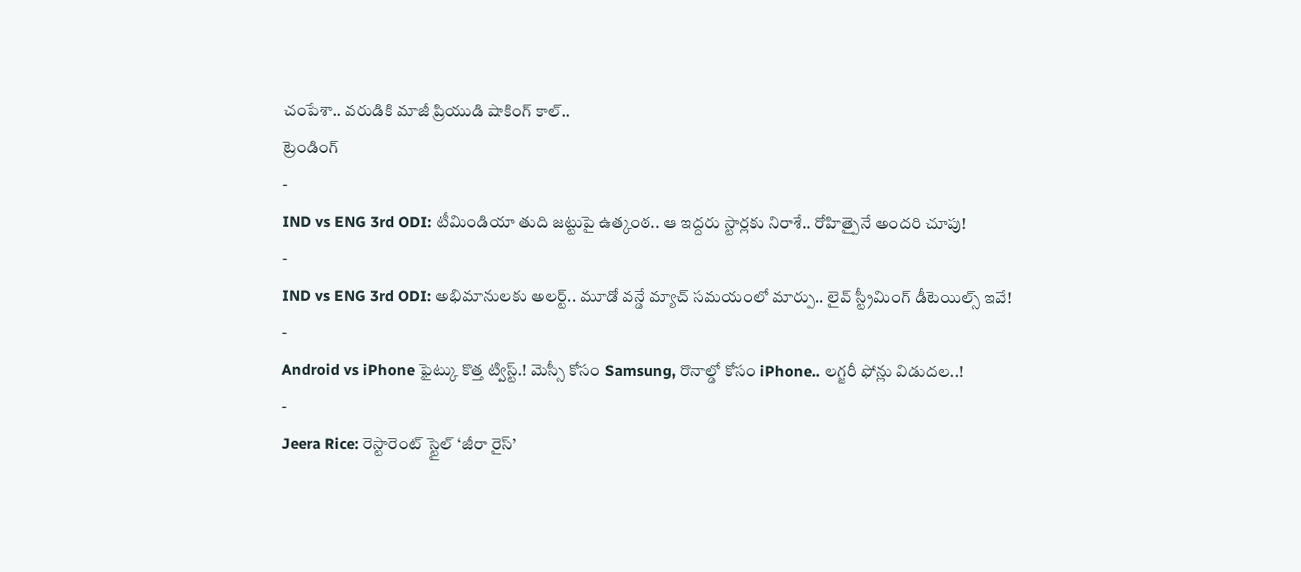చంపేశా.. వరుడికి మాజీ ప్రియుడి షాకింగ్ కాల్..
ట్రెండింగ్
-
IND vs ENG 3rd ODI: టీమిండియా తుది జట్టుపై ఉత్కంఠ.. ఆ ఇద్దరు స్టార్లకు నిరాశే.. రోహిత్పైనే అందరి చూపు!
-
IND vs ENG 3rd ODI: అభిమానులకు అలర్ట్.. మూడో వన్డే మ్యాచ్ సమయంలో మార్పు.. లైవ్ స్ట్రీమింగ్ డీటెయిల్స్ ఇవే!
-
Android vs iPhone ఫైట్కు కొత్త ట్విస్ట్.! మెస్సీ కోసం Samsung, రొనాల్డో కోసం iPhone.. లగ్జరీ ఫోన్లు విడుదల..!
-
Jeera Rice: రెస్టారెంట్ స్టైల్ ‘జీరా రైస్’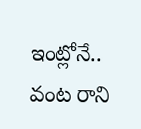ఇంట్లోనే.. వంట రాని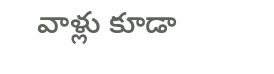వాళ్లు కూడా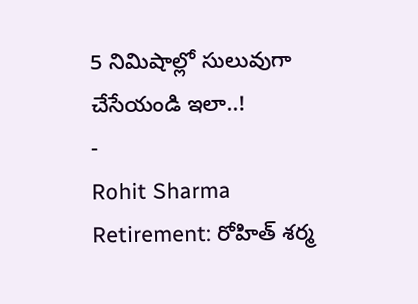5 నిమిషాల్లో సులువుగా చేసేయండి ఇలా..!
-
Rohit Sharma Retirement: రోహిత్ శర్మ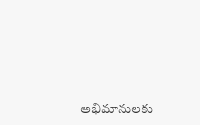అభిమానులకు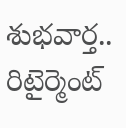శుభవార్త.. రిటైర్మెంట్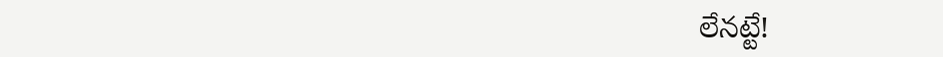లేనట్టే!